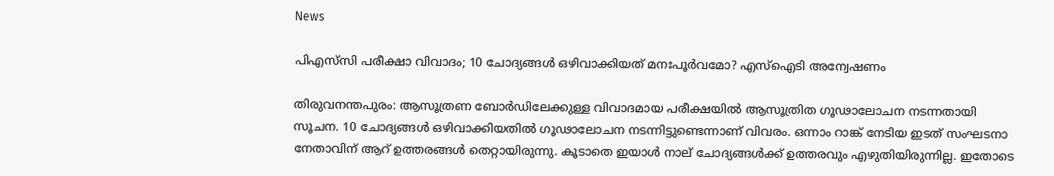News

പിഎസ്‌സി പരീക്ഷാ വിവാദം; 10 ചോദ്യങ്ങൾ ഒഴിവാക്കിയത് മനഃപൂർവമോ? എസ്ഐടി അന്വേഷണം

തിരുവനന്തപുരം: ആസൂത്രണ ബോർഡിലേക്കുള്ള വിവാദമായ പരീക്ഷയിൽ ആസൂത്രിത ഗൂഢാലോചന നടന്നതായി സൂചന. 10 ചോദ്യങ്ങൾ ഒഴിവാക്കിയതിൽ ഗൂഢാലോചന നടന്നിട്ടുണ്ടെന്നാണ് വിവരം. ഒന്നാം റാങ്ക് നേടിയ ഇടത് സംഘടനാ നേതാവിന് ആറ് ഉത്തരങ്ങൾ തെറ്റായിരുന്നു. കൂടാതെ ഇയാൾ നാല് ചോദ്യങ്ങൾക്ക് ഉത്തരവും എഴുതിയിരുന്നില്ല. ഇതോടെ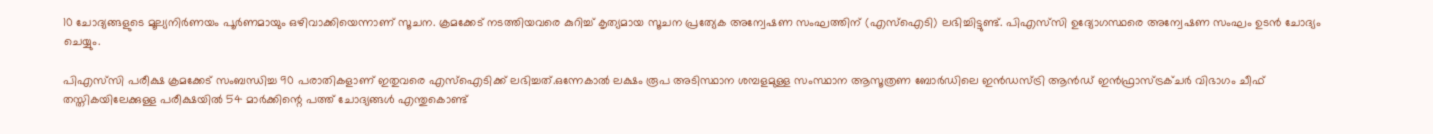10 ചോദ്യങ്ങളുടെ മൂല്യനിർണയം പൂർണമായും ഒഴിവാക്കിയെന്നാണ് സൂചന. ക്രമക്കേട് നടത്തിയവരെ കുറിച്ച് കൃത്യമായ സൂചന പ്രത്യേക അന്വേഷണ സംഘത്തിന് (എസ്ഐടി) ലഭിച്ചിട്ടുണ്ട്. പിഎസ്‌സി ഉദ്യോഗസ്ഥരെ അന്വേഷണ സംഘം ഉടൻ ചോദ്യം ചെയ്യും.

പിഎസ്‌‌സി പരീക്ഷ ക്രമക്കേട് സംബന്ധിച്ച 90 പരാതികളാണ് ഇതുവരെ എസ്ഐടിക്ക് ലഭിച്ചത്.ഒന്നേകാൽ ലക്ഷം രൂപ അടിസ്ഥാന ശമ്പളമുള്ള സംസ്ഥാന ആസൂത്രണ ബോർഡിലെ ഇൻഡസ്ട്രി ആൻഡ് ഇൻഫ്രാസ്‌ട്രക്ചർ വിഭാഗം ചീഫ് തസ്തികയിലേക്കുള്ള പരീക്ഷയിൽ 54 മാർക്കിന്റെ പത്ത് ചോദ്യങ്ങൾ എന്തുകൊണ്ട്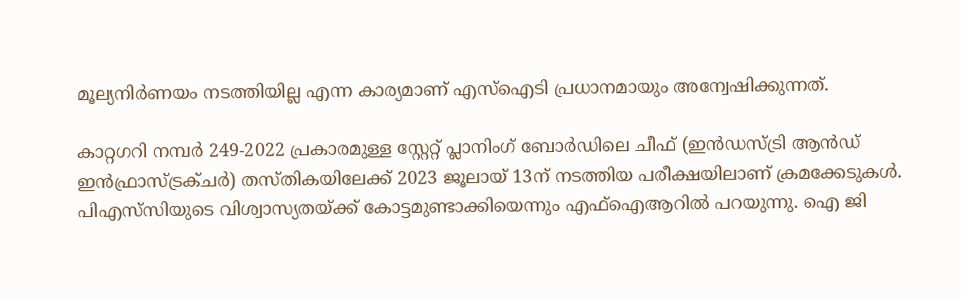മൂല്യനിർണയം നടത്തിയില്ല എന്ന കാര്യമാണ് എസ്ഐടി പ്രധാനമായും അന്വേഷിക്കുന്നത്.

കാറ്റഗറി നമ്പർ 249-2022 പ്രകാരമുള്ള സ്റ്റേറ്റ് പ്ലാനിംഗ് ബോർഡിലെ ചീഫ് (ഇൻഡസ്ട്രി ആൻഡ് ഇൻഫ്രാസ്ട്രക്ചർ) തസ്തികയിലേക്ക് 2023 ജൂലായ് 13ന് നടത്തിയ പരീക്ഷയിലാണ് ക്രമക്കേടുകൾ. പിഎസ്‌സിയുടെ വിശ്വാസ്യതയ്ക്ക് കോട്ടമുണ്ടാക്കിയെന്നും എഫ്ഐആറിൽ പറയുന്നു. ഐ ജി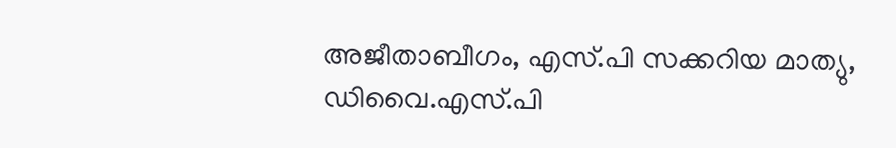അജീതാബീഗം, എസ്.പി സക്കറിയ മാത്യു, ഡിവൈ.എസ്.പി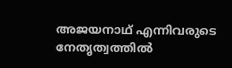അജയനാഥ് എന്നിവരുടെ നേതൃത്വത്തിൽ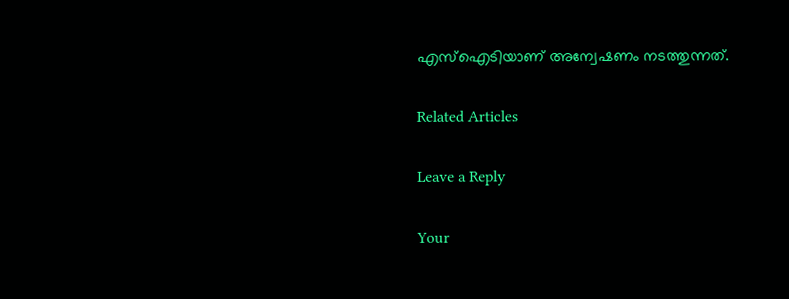എസ്ഐടിയാണ് അന്വേഷണം നടത്തുന്നത്.

Related Articles

Leave a Reply

Your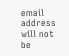email address will not be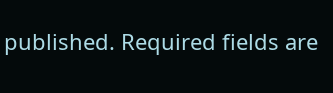published. Required fields are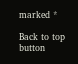marked *

Back to top button